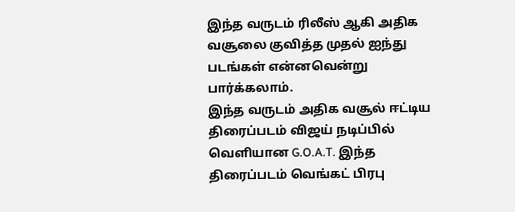இந்த வருடம் ரிலீஸ் ஆகி அதிக வசூலை குவித்த முதல் ஐந்து படங்கள் என்னவென்று பார்க்கலாம்.
இந்த வருடம் அதிக வசூல் ஈட்டிய திரைப்படம் விஜய் நடிப்பில் வெளியான G.O.A.T. இந்த திரைப்படம் வெங்கட் பிரபு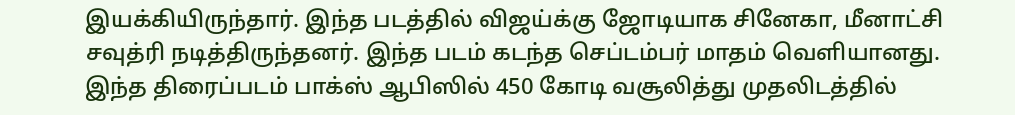இயக்கியிருந்தார். இந்த படத்தில் விஜய்க்கு ஜோடியாக சினேகா, மீனாட்சி சவுத்ரி நடித்திருந்தனர். இந்த படம் கடந்த செப்டம்பர் மாதம் வெளியானது. இந்த திரைப்படம் பாக்ஸ் ஆபிஸில் 450 கோடி வசூலித்து முதலிடத்தில்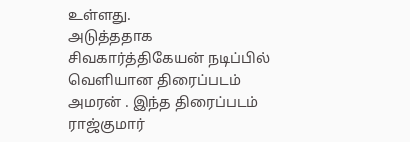உள்ளது.
அடுத்ததாக சிவகார்த்திகேயன் நடிப்பில் வெளியான திரைப்படம் அமரன் . இந்த திரைப்படம் ராஜ்குமார்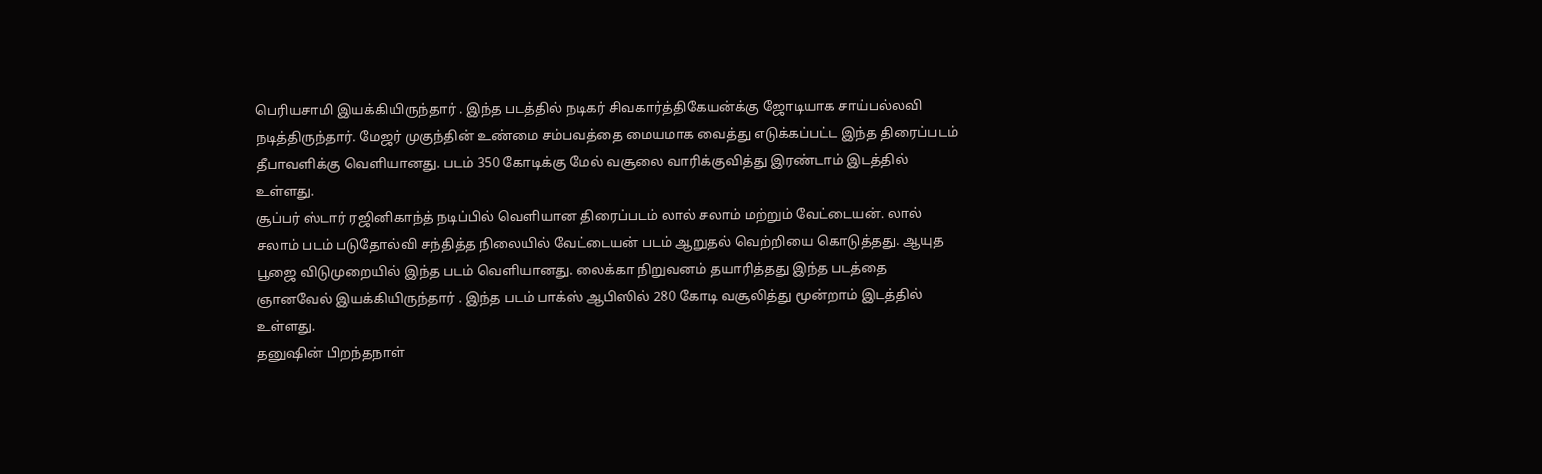பெரியசாமி இயக்கியிருந்தார் . இந்த படத்தில் நடிகர் சிவகார்த்திகேயன்க்கு ஜோடியாக சாய்பல்லவி நடித்திருந்தார். மேஜர் முகுந்தின் உண்மை சம்பவத்தை மையமாக வைத்து எடுக்கப்பட்ட இந்த திரைப்படம் தீபாவளிக்கு வெளியானது. படம் 350 கோடிக்கு மேல் வசூலை வாரிக்குவித்து இரண்டாம் இடத்தில் உள்ளது.
சூப்பர் ஸ்டார் ரஜினிகாந்த் நடிப்பில் வெளியான திரைப்படம் லால் சலாம் மற்றும் வேட்டையன். லால் சலாம் படம் படுதோல்வி சந்தித்த நிலையில் வேட்டையன் படம் ஆறுதல் வெற்றியை கொடுத்தது. ஆயுத பூஜை விடுமுறையில் இந்த படம் வெளியானது. லைக்கா நிறுவனம் தயாரித்தது இந்த படத்தை ஞானவேல் இயக்கியிருந்தார் . இந்த படம் பாக்ஸ் ஆபிஸில் 280 கோடி வசூலித்து மூன்றாம் இடத்தில் உள்ளது.
தனுஷின் பிறந்தநாள்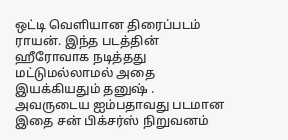ஒட்டி வெளியான திரைப்படம் ராயன். இந்த படத்தின் ஹீரோவாக நடித்தது மட்டுமல்லாமல் அதை இயக்கியதும் தனுஷ் . அவருடைய ஐம்பதாவது படமான இதை சன் பிக்சர்ஸ் நிறுவனம்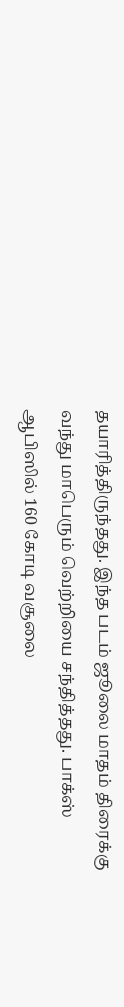தயாரித்திருந்தது. இந்த படம் ஜூலை மாதம் திரைக்கு வந்து மாபெரும் வெற்றியை சந்தித்தது. பாக்ஸ் ஆபிஸில் 160 கோடி வசூலை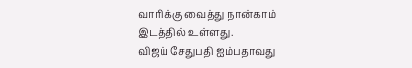வாரிக்கு வைத்து நான்காம் இடத்தில் உள்ளது.
விஜய் சேதுபதி ஐம்பதாவது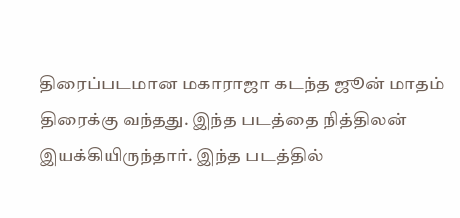திரைப்படமான மகாராஜா கடந்த ஜூன் மாதம் திரைக்கு வந்தது. இந்த படத்தை நித்திலன் இயக்கியிருந்தார். இந்த படத்தில்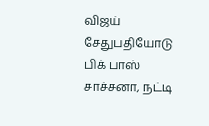விஜய் சேதுபதியோடு பிக் பாஸ் சாச்சனா, நட்டி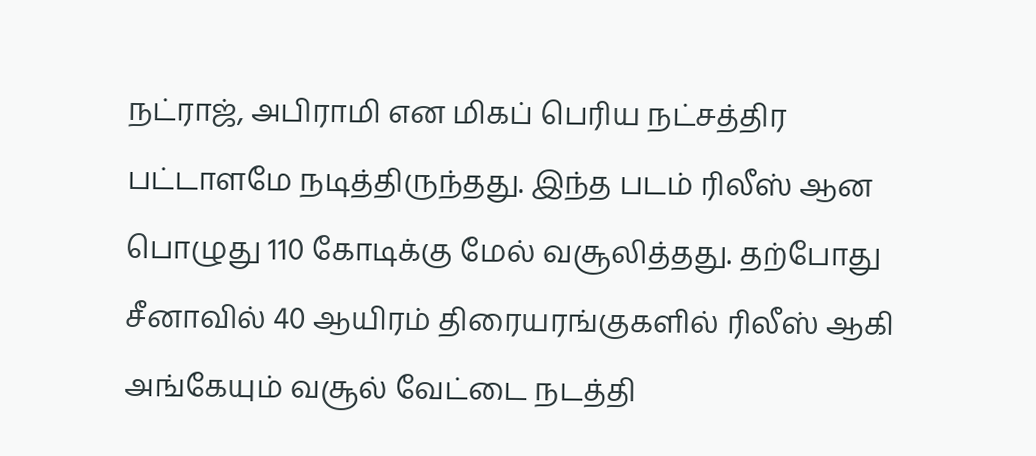நட்ராஜ், அபிராமி என மிகப் பெரிய நட்சத்திர பட்டாளமே நடித்திருந்தது. இந்த படம் ரிலீஸ் ஆன பொழுது 110 கோடிக்கு மேல் வசூலித்தது. தற்போது சீனாவில் 40 ஆயிரம் திரையரங்குகளில் ரிலீஸ் ஆகி அங்கேயும் வசூல் வேட்டை நடத்தி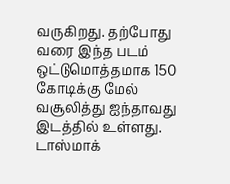வருகிறது. தற்போது வரை இந்த படம் ஒட்டுமொத்தமாக 150 கோடிக்கு மேல் வசூலித்து ஐந்தாவது இடத்தில் உள்ளது.
டாஸ்மாக்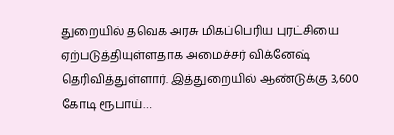துறையில் தவெக அரசு மிகப்பெரிய புரட்சியை ஏற்படுத்தியுள்ளதாக அமைச்சர் விக்னேஷ் தெரிவித்துள்ளார். இத்துறையில் ஆண்டுக்கு 3,600 கோடி ரூபாய்…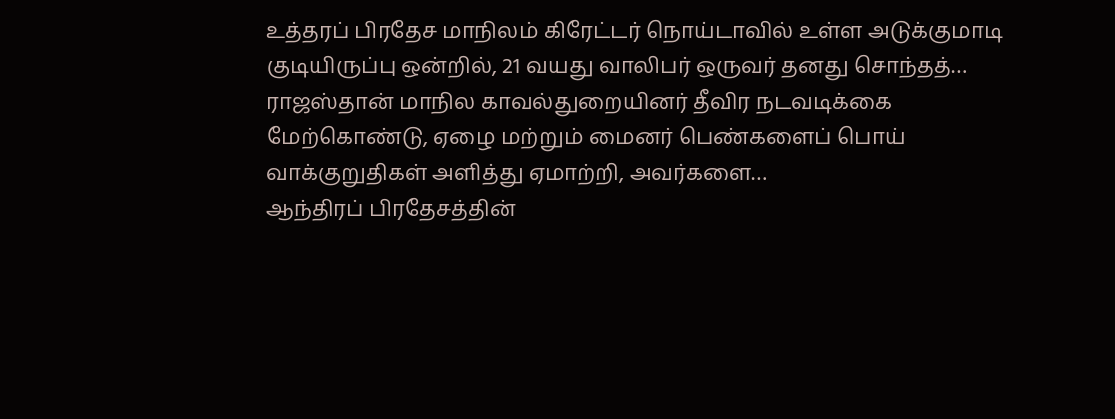உத்தரப் பிரதேச மாநிலம் கிரேட்டர் நொய்டாவில் உள்ள அடுக்குமாடி குடியிருப்பு ஒன்றில், 21 வயது வாலிபர் ஒருவர் தனது சொந்தத்…
ராஜஸ்தான் மாநில காவல்துறையினர் தீவிர நடவடிக்கை மேற்கொண்டு, ஏழை மற்றும் மைனர் பெண்களைப் பொய் வாக்குறுதிகள் அளித்து ஏமாற்றி, அவர்களை…
ஆந்திரப் பிரதேசத்தின்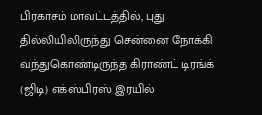பிரகாசம் மாவட்டத்தில், புது தில்லியிலிருந்து சென்னை நோக்கி வந்துகொண்டிருந்த கிராண்ட் டிரங்க் (ஜிடி) எக்ஸ்பிரஸ் இரயில்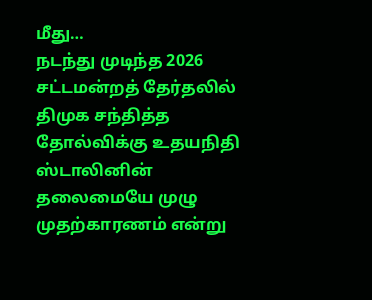மீது…
நடந்து முடிந்த 2026 சட்டமன்றத் தேர்தலில் திமுக சந்தித்த தோல்விக்கு உதயநிதி ஸ்டாலினின் தலைமையே முழு முதற்காரணம் என்று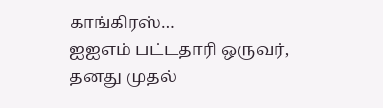காங்கிரஸ்…
ஐஐஎம் பட்டதாரி ஒருவர், தனது முதல்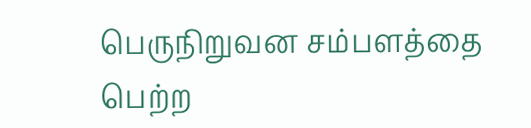பெருநிறுவன சம்பளத்தை பெற்ற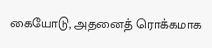கையோடு, அதனைத் ரொக்கமாக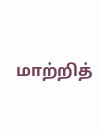மாற்றித்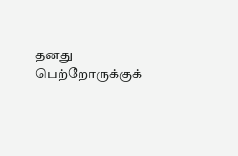தனது பெற்றோருக்குக்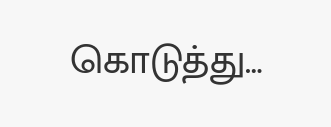கொடுத்து…